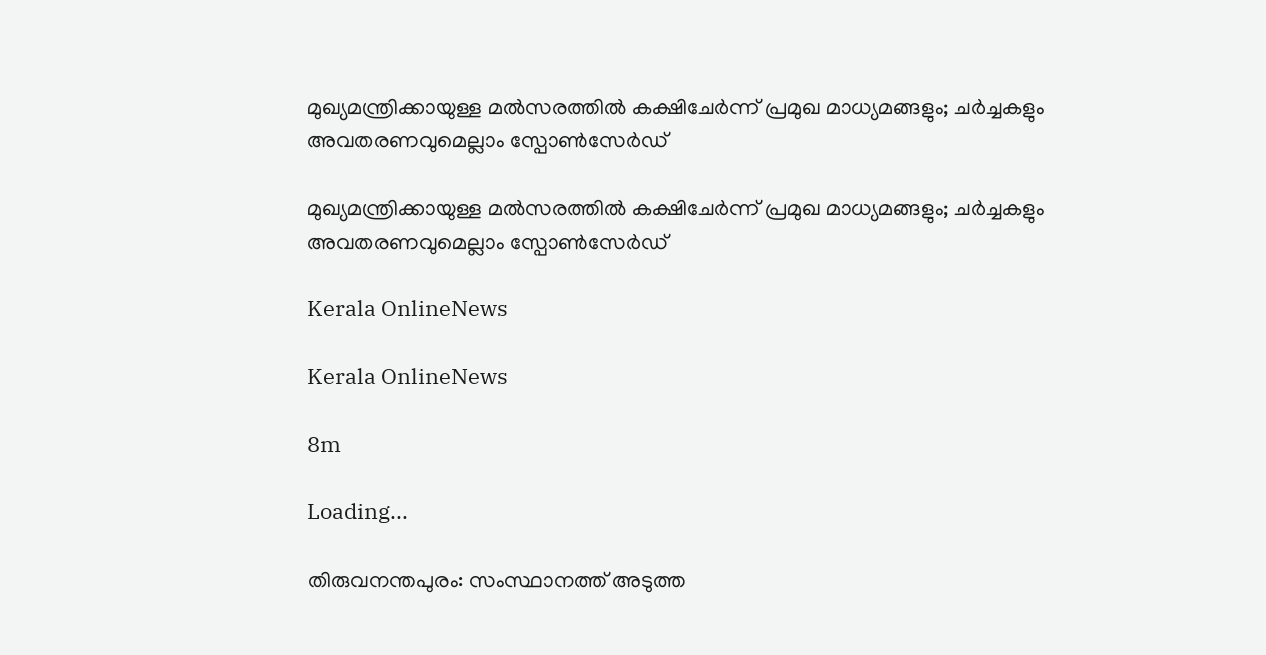മുഖ്യമന്ത്രിക്കായുള്ള മല്‍സരത്തില്‍ കക്ഷിചേര്‍ന്ന് പ്രമുഖ മാധ്യമങ്ങളും; ചര്‍ച്ചകളും അവതരണവുമെല്ലാം സ്പോണ്‍സേര്‍ഡ്

മുഖ്യമന്ത്രിക്കായുള്ള മല്‍സരത്തില്‍ കക്ഷിചേര്‍ന്ന് പ്രമുഖ മാധ്യമങ്ങളും; ചര്‍ച്ചകളും അവതരണവുമെല്ലാം സ്പോണ്‍സേര്‍ഡ്

Kerala OnlineNews

Kerala OnlineNews

8m

Loading...

തിരുവനന്തപുരം: സംസ്ഥാനത്ത് അടുത്ത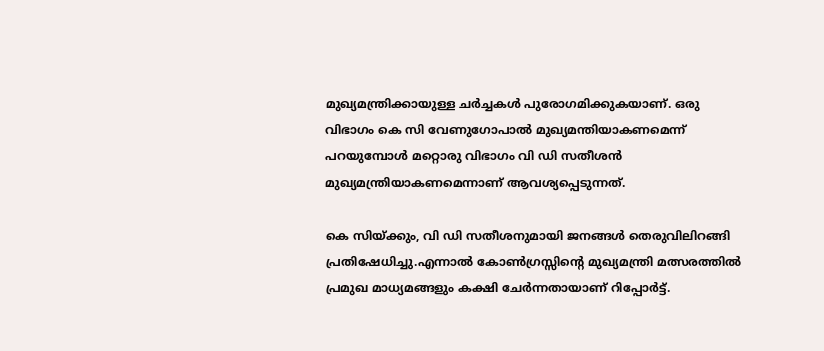മുഖ്യമന്ത്രിക്കായുള്ള ചർച്ചകള്‍ പുരോഗമിക്കുകയാണ്. ഒരു വിഭാഗം കെ സി വേണുഗോപാല്‍ മുഖ്യമന്തിയാകണമെന്ന് പറയുമ്പോള്‍ മറ്റൊരു വിഭാഗം വി ഡി സതീശൻ മുഖ്യമന്ത്രിയാകണമെന്നാണ് ആവശ്യപ്പെടുന്നത്.

കെ സിയ്ക്കും, വി ഡി സതീശനുമായി ജനങ്ങള്‍ തെരുവിലിറങ്ങി പ്രതിഷേധിച്ചു.എന്നാല്‍ കോണ്‍ഗ്രസ്സിന്റെ മുഖ്യമന്ത്രി മത്സരത്തില്‍ പ്രമുഖ മാധ്യമങ്ങളും കക്ഷി ചേർന്നതായാണ് റിപ്പോർട്ട്.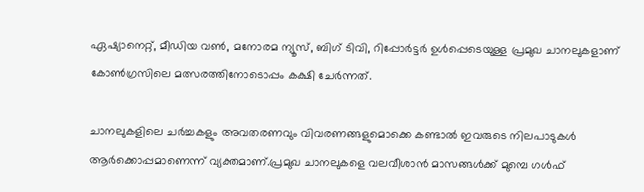ഏഷ്യാനെറ്റ്, മീഡിയ വണ്‍, മനോരമ ന്യൂസ്, ബിഗ് ടിവി, റിപ്പോര്‍ട്ടര്‍ ഉള്‍പ്പെടെയുള്ള പ്രമുഖ ചാനലുകളാണ് കോണ്‍ഗ്രസിലെ മത്സരത്തിനോടൊപ്പം കക്ഷി ചേർന്നത്.

ചാനലുകളിലെ ചര്‍ച്ചകളും അവതരണവും വിവരണങ്ങളുമൊക്കെ കണ്ടാല്‍ ഇവരുടെ നിലപാടുകള്‍ ആര്‍ക്കൊപ്പമാണെന്ന് വ്യക്തമാണ്.പ്രമുഖ ചാനലുകളെ വലവീശാന്‍ മാസങ്ങള്‍ക്ക് മുമ്പെ ഗള്‍ഫ്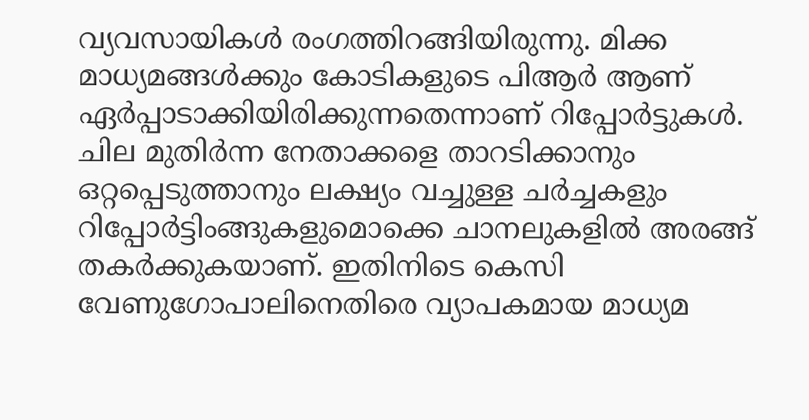വ്യവസായികള്‍ രംഗത്തിറങ്ങിയിരുന്നു. മിക്ക മാധ്യമങ്ങള്‍ക്കും കോടികളുടെ പിആര്‍ ആണ് ഏര്‍പ്പാടാക്കിയിരിക്കുന്നതെന്നാണ് റിപ്പോര്‍ട്ടുകള്‍. ചില മുതിര്‍ന്ന നേതാക്കളെ താറടിക്കാനും ഒറ്റപ്പെടുത്താനും ലക്ഷ്യം വച്ചുള്ള ചര്‍ച്ചകളും റിപ്പോര്‍ട്ടിംങ്ങുകളുമൊക്കെ ചാനലുകളില്‍ അരങ്ങ് തകര്‍ക്കുകയാണ്. ഇതിനിടെ കെസി വേണുഗോപാലിനെതിരെ വ്യാപകമായ മാധ്യമ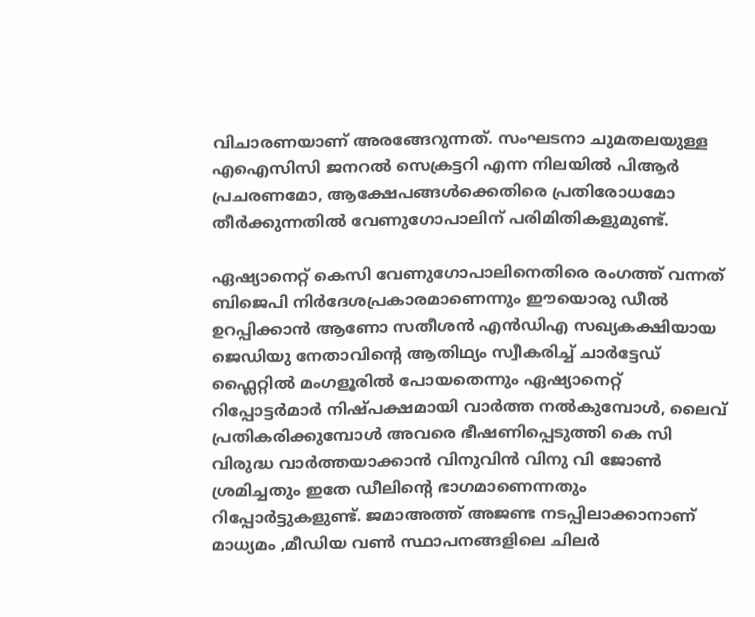വിചാരണയാണ് അരങ്ങേറുന്നത്. സംഘടനാ ചുമതലയുള്ള എഐസിസി ജനറല്‍ സെക്രട്ടറി എന്ന നിലയില്‍ പിആര്‍ പ്രചരണമോ, ആക്ഷേപങ്ങള്‍ക്കെതിരെ പ്രതിരോധമോ തീര്‍ക്കുന്നതില്‍ വേണുഗോപാലിന് പരിമിതികളുമുണ്ട്.

ഏഷ്യാനെറ്റ് കെസി വേണുഗോപാലിനെതിരെ രംഗത്ത് വന്നത് ബിജെപി നിർദേശപ്രകാരമാണെന്നും ഈയൊരു ഡീല്‍ ഉറപ്പിക്കാൻ ആണോ സതീശൻ എൻഡിഎ സഖ്യകക്ഷിയായ ജെഡിയു നേതാവിന്റെ ആതിഥ്യം സ്വീകരിച്ച്‌ ചാർട്ടേഡ് ഫ്ലൈറ്റില്‍ മംഗളൂരില്‍ പോയതെന്നും ഏഷ്യാനെറ്റ് റിപ്പോട്ടർമാർ നിഷ്പക്ഷമായി വാർത്ത നല്‍കുമ്പോള്‍, ലൈവ് പ്രതികരിക്കുമ്പോള്‍ അവരെ ഭീഷണിപ്പെടുത്തി കെ സി വിരുദ്ധ വാർത്തയാക്കാൻ വിനുവിൻ വിനു വി ജോണ്‍ ശ്രമിച്ചതും ഇതേ ഡീലിന്റെ ഭാഗമാണെന്നതും റിപ്പോർട്ടുകളുണ്ട്. ജമാഅത്ത് അജണ്ട നടപ്പിലാക്കാനാണ് മാധ്യമം ,മീഡിയ വണ്‍ സ്ഥാപനങ്ങളിലെ ചിലർ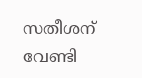സതീശന് വേണ്ടി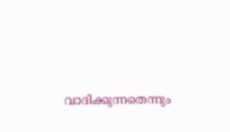വാദിക്കുന്നതെന്നും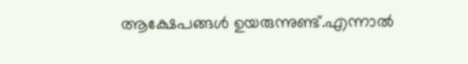ആക്ഷേപങ്ങള്‍ ഉയരുന്നുണ്ട്.എന്നാല്‍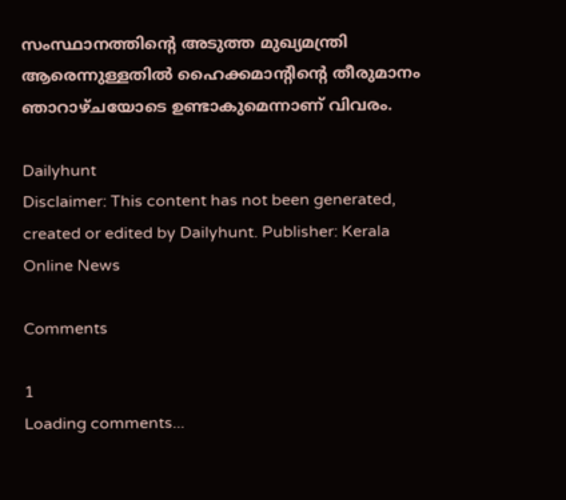സംസ്ഥാനത്തിന്റെ അടുത്ത മുഖ്യമന്ത്രി ആരെന്നുള്ളതില്‍ ഹൈക്കമാന്റിന്റെ തീരുമാനം ഞാറാഴ്ചയോടെ ഉണ്ടാകുമെന്നാണ് വിവരം.

Dailyhunt
Disclaimer: This content has not been generated, created or edited by Dailyhunt. Publisher: Kerala Online News

Comments

1
Loading comments...